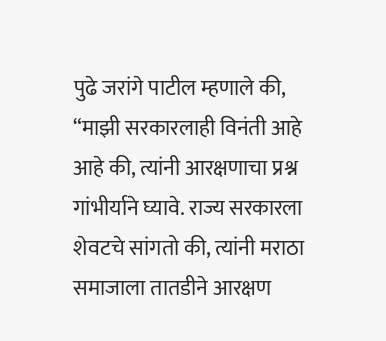पुढे जरांगे पाटील म्हणाले की, “माझी सरकारलाही विनंती आहे आहे की, त्यांनी आरक्षणाचा प्रश्न गांभीर्याने घ्यावे. राज्य सरकारला शेवटचे सांगतो की, त्यांनी मराठा समाजाला तातडीने आरक्षण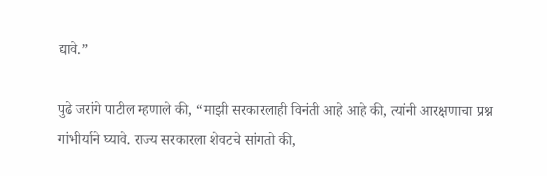द्यावे.”

पुढे जरांगे पाटील म्हणाले की, “माझी सरकारलाही विनंती आहे आहे की, त्यांनी आरक्षणाचा प्रश्न गांभीर्याने घ्यावे. राज्य सरकारला शेवटचे सांगतो की,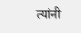त्यांनी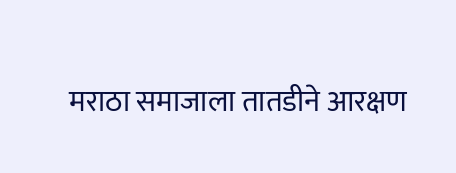मराठा समाजाला तातडीने आरक्षण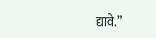द्यावे.”